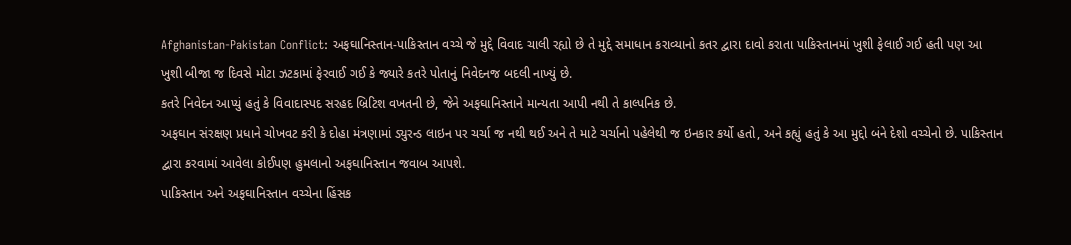Afghanistan-Pakistan Conflict: અફઘાનિસ્તાન-પાકિસ્તાન વચ્ચે જે મુદ્દે વિવાદ ચાલી રહ્યો છે તે મુદ્દે સમાધાન કરાવ્યાનો કતર દ્વારા દાવો કરાતા પાકિસ્તાનમાં ખુશી ફેલાઈ ગઈ હતી પણ આ ખુશી બીજા જ દિવસે મોટા ઝટકામાં ફેરવાઈ ગઈ કે જ્યારે કતરે પોતાનું નિવેદનજ બદલી નાખ્યું છે.
કતરે નિવેદન આપ્યું હતું કે વિવાદાસ્પદ સરહદ બ્રિટિશ વખતની છે, જેને અફઘાનિસ્તાને માન્યતા આપી નથી તે કાલ્પનિક છે.
અફઘાન સંરક્ષણ પ્રધાને ચોખવટ કરી કે દોહા મંત્રણામાં ડ્યુરન્ડ લાઇન પર ચર્ચા જ નથી થઈ અને તે માટે ચર્ચાનો પહેલેથી જ ઇનકાર કર્યો હતો, અને કહ્યું હતું કે આ મુદ્દો બંને દેશો વચ્ચેનો છે. પાકિસ્તાન દ્વારા કરવામાં આવેલા કોઈપણ હુમલાનો અફઘાનિસ્તાન જવાબ આપશે.
પાકિસ્તાન અને અફઘાનિસ્તાન વચ્ચેના હિંસક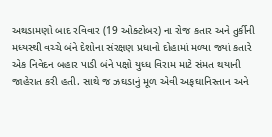અથડામણો બાદ રવિવાર (19 ઓક્ટોબર) ના રોજ કતાર અને તુર્કીની મધ્યસ્થી વચ્ચે બંને દેશોના સંરક્ષણ પ્રધાનો દોહામાં મળ્યા જ્યાં કતારે એક નિવેદન બહાર પાડી બંને પક્ષો યુધ્ધ વિરામ માટે સંમત થયાની જાહેરાત કરી હતી. સાથે જ ઝઘડાનું મૂળ એવી અફઘાનિસ્તાન અને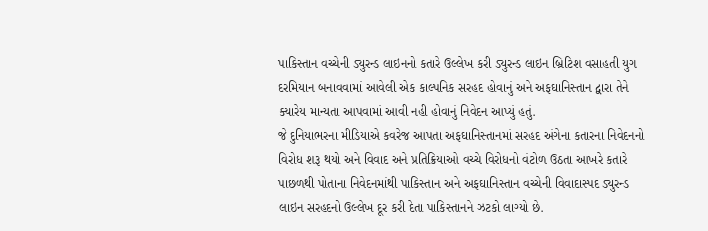પાકિસ્તાન વચ્ચેની ડ્યુરન્ડ લાઇનનો કતારે ઉલ્લેખ કરી ડ્યુરન્ડ લાઇન બ્રિટિશ વસાહતી યુગ દરમિયાન બનાવવામાં આવેલી એક કાલ્પનિક સરહદ હોવાનું અને અફઘાનિસ્તાન દ્વારા તેને ક્યારેય માન્યતા આપવામાં આવી નહી હોવાનું નિવેદન આપ્યું હતું.
જે દુનિયાભરના મીડિયાએ કવરેજ આપતા અફઘાનિસ્તાનમાં સરહદ અંગેના કતારના નિવેદનનો વિરોધ શરૂ થયો અને વિવાદ અને પ્રતિક્રિયાઓ વચ્ચે વિરોધનો વંટોળ ઉઠતા આખરે કતારે પાછળથી પોતાના નિવેદનમાંથી પાકિસ્તાન અને અફઘાનિસ્તાન વચ્ચેની વિવાદાસ્પદ ડ્યુરન્ડ લાઇન સરહદનો ઉલ્લેખ દૂર કરી દેતા પાકિસ્તાનને ઝટકો લાગ્યો છે.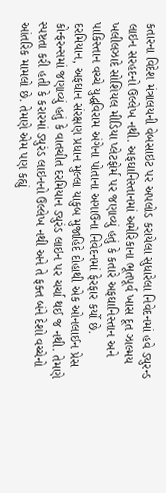કતારના વિદેશ મંત્રાલયની વેબસાઇટ પર અપલોડ કરાયેલા સુધારેલા નિવેદનમાં હવે ડ્યુરન્ડ લાઇન સરહદનો ઉલ્લેખ નથી. અફઘાનિસ્તાનમાં અમેરિકાના ભૂતપૂર્વ ખાસ દૂત ઝાલ્મય ખલીલઝાદે સોશિયલ મીડિયા પ્લેટફોર્મ પર જણાવ્યું હતું કે કતારે અફઘાનિસ્તાન અને પાકિસ્તાન વચ્ચે યુદ્ધવિરામ અંગેના પોતાના અગાઉના નિવેદનમાં ફેરફાર કર્યો છે.
દરમિયાન, અફઘાન સંરક્ષણ પ્રધાન મુલ્લા યાકુબ મુજાહિદે દોહાથી એક ઓનલાઈન પ્રેસ કોન્ફરન્સમાં જણાવ્યું હતું કે વાતચીત દરમિયાન ડ્યુરંડ લાઇન પર ચર્ચા થઈ જ નથી. તેમણે સ્પષ્ટતા કરી હતી કે કરારમાં ડ્યુરંડ લાઇનનો ઉલ્લેખ નથી અને તે ફક્ત બંને દેશો વચ્ચેનો આંતરિક મામલો છે. તેમણે એમ પણ કહ્યું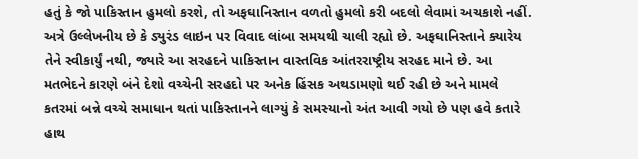હતું કે જો પાકિસ્તાન હુમલો કરશે, તો અફઘાનિસ્તાન વળતો હુમલો કરી બદલો લેવામાં અચકાશે નહીં.
અત્રે ઉલ્લેખનીય છે કે ડ્યુરંડ લાઇન પર વિવાદ લાંબા સમયથી ચાલી રહ્યો છે. અફઘાનિસ્તાને ક્યારેય તેને સ્વીકાર્યું નથી, જ્યારે આ સરહદને પાકિસ્તાન વાસ્તવિક આંતરરાષ્ટ્રીય સરહદ માને છે. આ મતભેદને કારણે બંને દેશો વચ્ચેની સરહદો પર અનેક હિંસક અથડામણો થઈ રહી છે અને મામલે કતરમાં બન્ને વચ્ચે સમાધાન થતાં પાકિસ્તાનને લાગ્યું કે સમસ્યાનો અંત આવી ગયો છે પણ હવે કતારે હાથ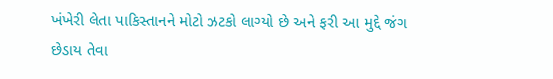ખંખેરી લેતા પાકિસ્તાનને મોટો ઝટકો લાગ્યો છે અને ફરી આ મુદ્દે જંગ છેડાય તેવા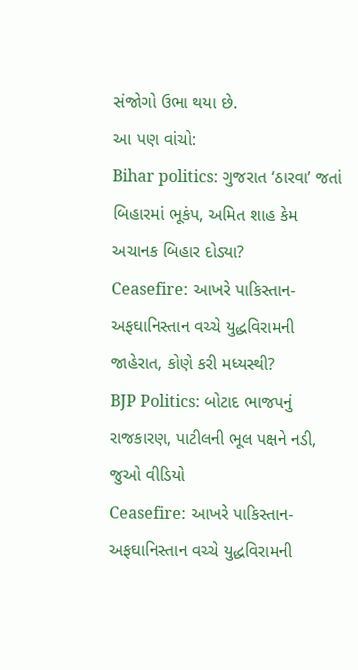સંજોગો ઉભા થયા છે.
આ પણ વાંચો:
Bihar politics: ગુજરાત ‘ઠારવા’ જતાં બિહારમાં ભૂકંપ, અમિત શાહ કેમ અચાનક બિહાર દોડ્યા?
Ceasefire: આખરે પાકિસ્તાન- અફઘાનિસ્તાન વચ્ચે યુદ્ધવિરામની જાહેરાત, કોણે કરી મધ્યસ્થી?
BJP Politics: બોટાદ ભાજપનું રાજકારણ, પાટીલની ભૂલ પક્ષને નડી, જુઓ વીડિયો
Ceasefire: આખરે પાકિસ્તાન- અફઘાનિસ્તાન વચ્ચે યુદ્ધવિરામની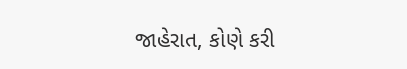જાહેરાત, કોણે કરી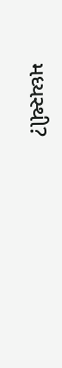મધ્યસ્થી?